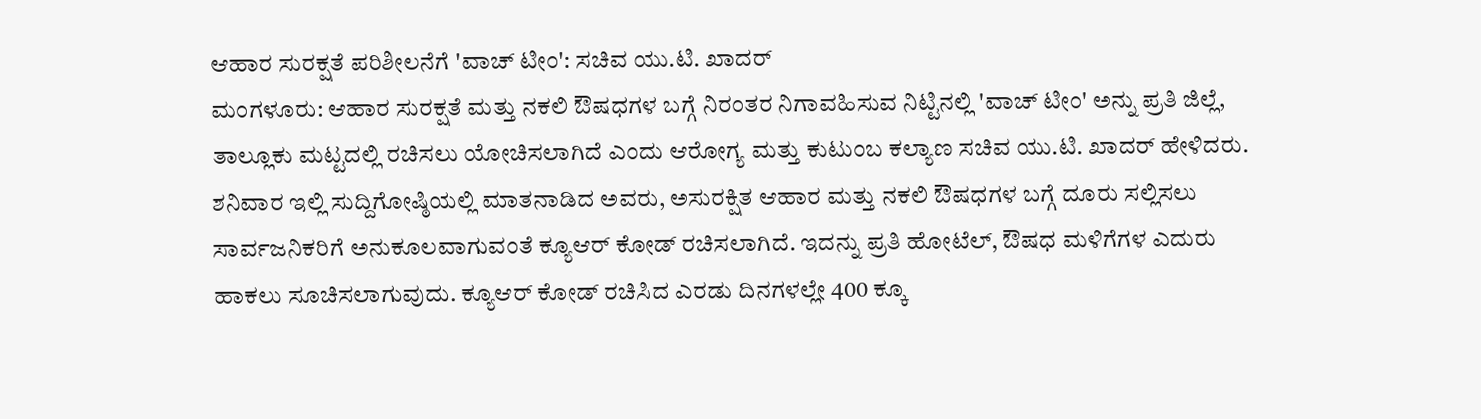ಆಹಾರ ಸುರಕ್ಷತೆ ಪರಿಶೀಲನೆಗೆ 'ವಾಚ್ ಟೀಂ': ಸಚಿವ ಯು.ಟಿ. ಖಾದರ್
ಮಂಗಳೂರು: ಆಹಾರ ಸುರಕ್ಷತೆ ಮತ್ತು ನಕಲಿ ಔಷಧಗಳ ಬಗ್ಗೆ ನಿರಂತರ ನಿಗಾವಹಿಸುವ ನಿಟ್ಟಿನಲ್ಲಿ 'ವಾಚ್ ಟೀಂ' ಅನ್ನು ಪ್ರತಿ ಜಿಲ್ಲೆ, ತಾಲ್ಲೂಕು ಮಟ್ಟದಲ್ಲಿ ರಚಿಸಲು ಯೋಚಿಸಲಾಗಿದೆ ಎಂದು ಆರೋಗ್ಯ ಮತ್ತು ಕುಟುಂಬ ಕಲ್ಯಾಣ ಸಚಿವ ಯು.ಟಿ. ಖಾದರ್ ಹೇಳಿದರು.
ಶನಿವಾರ ಇಲ್ಲಿ ಸುದ್ದಿಗೋಷ್ಠಿಯಲ್ಲಿ ಮಾತನಾಡಿದ ಅವರು, ಅಸುರಕ್ಷಿತ ಆಹಾರ ಮತ್ತು ನಕಲಿ ಔಷಧಗಳ ಬಗ್ಗೆ ದೂರು ಸಲ್ಲಿಸಲು ಸಾರ್ವಜನಿಕರಿಗೆ ಅನುಕೂಲವಾಗುವಂತೆ ಕ್ಯೂಆರ್ ಕೋಡ್ ರಚಿಸಲಾಗಿದೆ. ಇದನ್ನು ಪ್ರತಿ ಹೋಟೆಲ್, ಔಷಧ ಮಳಿಗೆಗಳ ಎದುರು ಹಾಕಲು ಸೂಚಿಸಲಾಗುವುದು. ಕ್ಯೂಆರ್ ಕೋಡ್ ರಚಿಸಿದ ಎರಡು ದಿನಗಳಲ್ಲೇ 400 ಕ್ಕೂ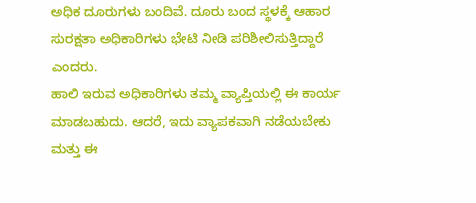ಅಧಿಕ ದೂರುಗಳು ಬಂದಿವೆ. ದೂರು ಬಂದ ಸ್ಥಳಕ್ಕೆ ಆಹಾರ ಸುರಕ್ಷತಾ ಅಧಿಕಾರಿಗಳು ಭೇಟಿ ನೀಡಿ ಪರಿಶೀಲಿಸುತ್ತಿದ್ದಾರೆ ಎಂದರು.
ಹಾಲಿ ಇರುವ ಅಧಿಕಾರಿಗಳು ತಮ್ಮ ವ್ಯಾಪ್ತಿಯಲ್ಲಿ ಈ ಕಾರ್ಯ ಮಾಡಬಹುದು. ಆದರೆ, ಇದು ವ್ಯಾಪಕವಾಗಿ ನಡೆಯಬೇಕು ಮತ್ತು ಈ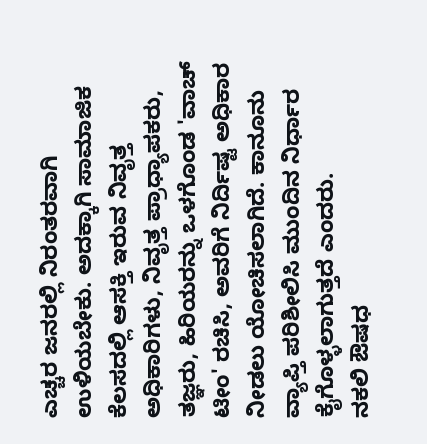ಎಚ್ಚರ ಜನರಲ್ಲಿ ನಿರಂತರವಾಗಿ ಉಳಿಯಬೇಕು. ಅದಕ್ಕಾಗಿ ಸಾಮಾಜಿಕ ಕೆಲಸದಲ್ಲಿ ಆಸಕ್ತಿ ಇರುವ ನಿವೃತ್ತ ಅಧಿಕಾರಿಗಳು, ನಿವೃತ್ತ ಪ್ರಾಧ್ಯಾಪಕರು, ತಜ್ಞರು, ಹಿರಿಯರನ್ನು ಒಳಗೊಂಡ 'ವಾಚ್ ಟೀಂ' ರಚಿಸಿ, ಅವರಿಗೆ ನಿರ್ದಿಷ್ಟ ಅಧಿಕಾರ ನೀಡಲು ಯೋಚಿಸಲಾಗಿದೆ. ಕಾನೂನು ವ್ಯಾಪ್ತಿ ಪರಿಶೀಲಿಸಿ ಮುಂದಿನ ನಿರ್ಧಾರ ಕೈಗೊಳ್ಳಲಾಗುತ್ತದೆ ಎಂದರು.
ನಕಲಿ ಔಷಧ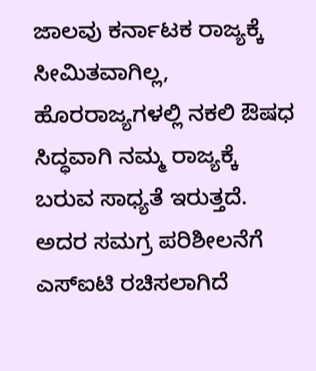ಜಾಲವು ಕರ್ನಾಟಕ ರಾಜ್ಯಕ್ಕೆ ಸೀಮಿತವಾಗಿಲ್ಲ, ಹೊರರಾಜ್ಯಗಳಲ್ಲಿ ನಕಲಿ ಔಷಧ ಸಿದ್ಧವಾಗಿ ನಮ್ಮ ರಾಜ್ಯಕ್ಕೆ ಬರುವ ಸಾಧ್ಯತೆ ಇರುತ್ತದೆ. ಅದರ ಸಮಗ್ರ ಪರಿಶೀಲನೆಗೆ ಎಸ್ಐಟಿ ರಚಿಸಲಾಗಿದೆ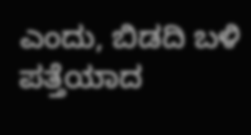ಎಂದು, ಬಿಡದಿ ಬಳಿ ಪತ್ತೆಯಾದ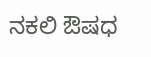ನಕಲಿ ಔಷಧ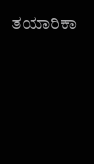ತಯಾರಿಕಾ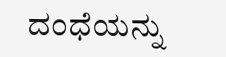ದಂಧೆಯನ್ನು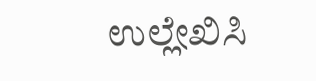ಉಲ್ಲೇಖಿಸಿ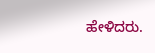ಹೇಳಿದರು.